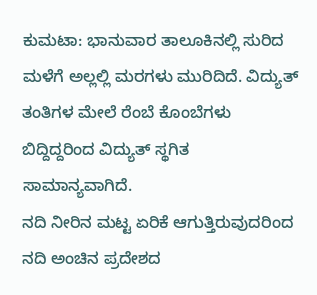ಕುಮಟಾ: ಭಾನುವಾರ ತಾಲೂಕಿನಲ್ಲಿ ಸುರಿದ ಮಳೆಗೆ ಅಲ್ಲಲ್ಲಿ ಮರಗಳು ಮುರಿದಿದೆ. ವಿದ್ಯುತ್ ತಂತಿಗಳ ಮೇಲೆ ರೆಂಬೆ ಕೊಂಬೆಗಳು ಬಿದ್ದಿದ್ದರಿಂದ ವಿದ್ಯುತ್ ಸ್ಥಗಿತ ಸಾಮಾನ್ಯವಾಗಿದೆ.
ನದಿ ನೀರಿನ ಮಟ್ಟ ಏರಿಕೆ ಆಗುತ್ತಿರುವುದರಿಂದ ನದಿ ಅಂಚಿನ ಪ್ರದೇಶದ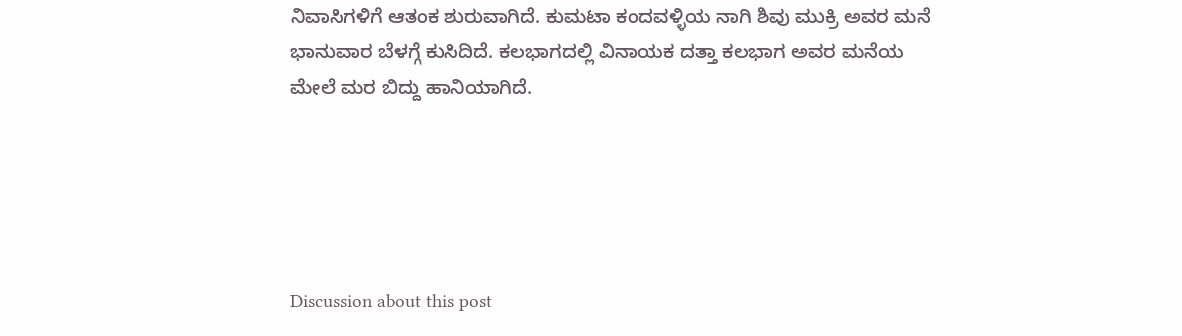ನಿವಾಸಿಗಳಿಗೆ ಆತಂಕ ಶುರುವಾಗಿದೆ. ಕುಮಟಾ ಕಂದವಳ್ಳಿಯ ನಾಗಿ ಶಿವು ಮುಕ್ರಿ ಅವರ ಮನೆ ಭಾನುವಾರ ಬೆಳಗ್ಗೆ ಕುಸಿದಿದೆ. ಕಲಭಾಗದಲ್ಲಿ ವಿನಾಯಕ ದತ್ತಾ ಕಲಭಾಗ ಅವರ ಮನೆಯ ಮೇಲೆ ಮರ ಬಿದ್ದು ಹಾನಿಯಾಗಿದೆ.





Discussion about this post